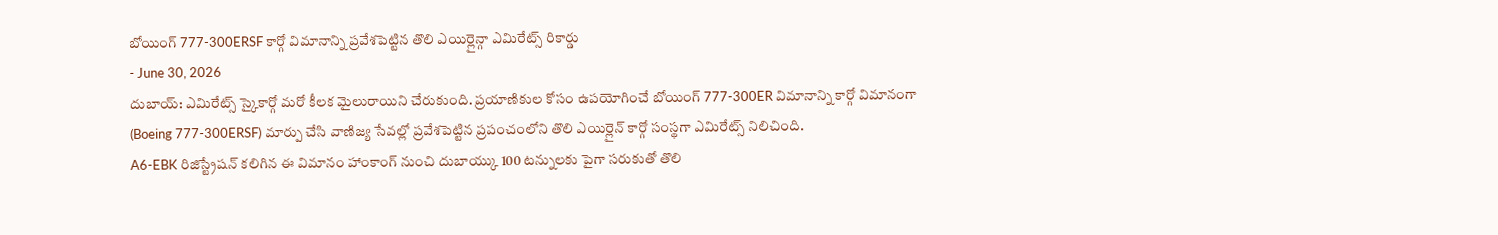బోయింగ్ 777-300ERSF కార్గో విమానాన్ని ప్రవేశపెట్టిన తొలి ఎయిర్లైన్గా ఎమిరేట్స్ రికార్డు
- June 30, 2026
దుబాయ్: ఎమిరేట్స్ స్కైకార్గో మరో కీలక మైలురాయిని చేరుకుంది. ప్రయాణికుల కోసం ఉపయోగించే బోయింగ్ 777-300ER విమానాన్ని కార్గో విమానంగా (Boeing 777-300ERSF) మార్పు చేసి వాణిజ్య సేవల్లో ప్రవేశపెట్టిన ప్రపంచంలోని తొలి ఎయిర్లైన్ కార్గో సంస్థగా ఎమిరేట్స్ నిలిచింది.
A6-EBK రిజిస్ట్రేషన్ కలిగిన ఈ విమానం హాంకాంగ్ నుంచి దుబాయ్కు 100 టన్నులకు పైగా సరుకుతో తొలి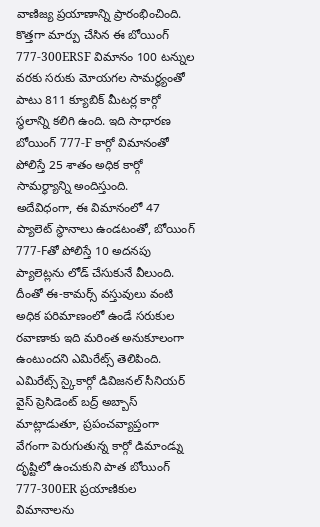వాణిజ్య ప్రయాణాన్ని ప్రారంభించింది.
కొత్తగా మార్పు చేసిన ఈ బోయింగ్ 777-300ERSF విమానం 100 టన్నుల వరకు సరుకు మోయగల సామర్థ్యంతో పాటు 811 క్యూబిక్ మీటర్ల కార్గో స్థలాన్ని కలిగి ఉంది. ఇది సాధారణ బోయింగ్ 777-F కార్గో విమానంతో పోలిస్తే 25 శాతం అధిక కార్గో సామర్థ్యాన్ని అందిస్తుంది.
అదేవిధంగా, ఈ విమానంలో 47 ప్యాలెట్ స్థానాలు ఉండటంతో, బోయింగ్ 777-Fతో పోలిస్తే 10 అదనపు ప్యాలెట్లను లోడ్ చేసుకునే వీలుంది. దీంతో ఈ-కామర్స్ వస్తువులు వంటి అధిక పరిమాణంలో ఉండే సరుకుల రవాణాకు ఇది మరింత అనుకూలంగా ఉంటుందని ఎమిరేట్స్ తెలిపింది.
ఎమిరేట్స్ స్కైకార్గో డివిజనల్ సీనియర్ వైస్ ప్రెసిడెంట్ బద్ర్ అబ్బాస్ మాట్లాడుతూ, ప్రపంచవ్యాప్తంగా వేగంగా పెరుగుతున్న కార్గో డిమాండ్ను దృష్టిలో ఉంచుకుని పాత బోయింగ్ 777-300ER ప్రయాణికుల విమానాలను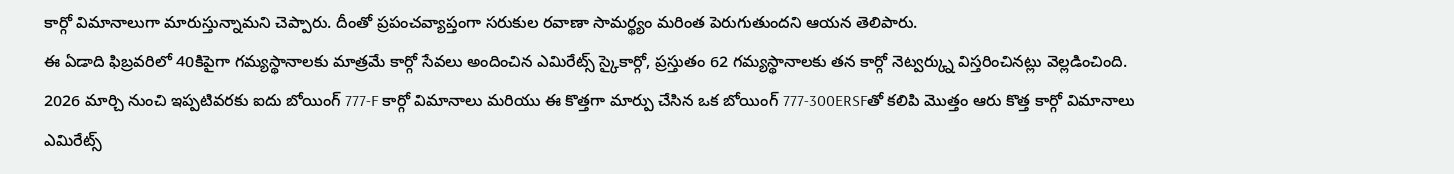కార్గో విమానాలుగా మారుస్తున్నామని చెప్పారు. దీంతో ప్రపంచవ్యాప్తంగా సరుకుల రవాణా సామర్థ్యం మరింత పెరుగుతుందని ఆయన తెలిపారు.
ఈ ఏడాది ఫిబ్రవరిలో 40కిపైగా గమ్యస్థానాలకు మాత్రమే కార్గో సేవలు అందించిన ఎమిరేట్స్ స్కైకార్గో, ప్రస్తుతం 62 గమ్యస్థానాలకు తన కార్గో నెట్వర్క్ను విస్తరించినట్లు వెల్లడించింది.
2026 మార్చి నుంచి ఇప్పటివరకు ఐదు బోయింగ్ 777-F కార్గో విమానాలు మరియు ఈ కొత్తగా మార్పు చేసిన ఒక బోయింగ్ 777-300ERSFతో కలిపి మొత్తం ఆరు కొత్త కార్గో విమానాలు ఎమిరేట్స్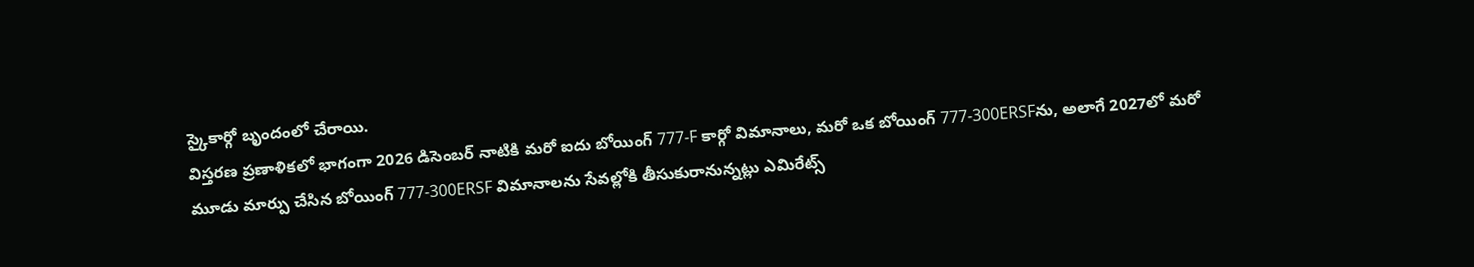స్కైకార్గో బృందంలో చేరాయి.
విస్తరణ ప్రణాళికలో భాగంగా 2026 డిసెంబర్ నాటికి మరో ఐదు బోయింగ్ 777-F కార్గో విమానాలు, మరో ఒక బోయింగ్ 777-300ERSFను, అలాగే 2027లో మరో మూడు మార్పు చేసిన బోయింగ్ 777-300ERSF విమానాలను సేవల్లోకి తీసుకురానున్నట్లు ఎమిరేట్స్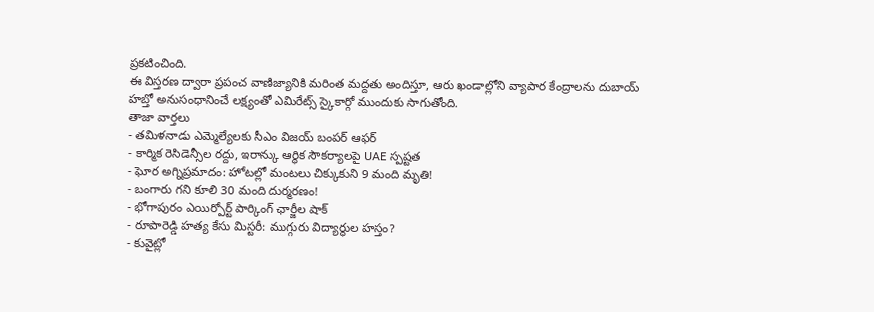ప్రకటించింది.
ఈ విస్తరణ ద్వారా ప్రపంచ వాణిజ్యానికి మరింత మద్దతు అందిస్తూ, ఆరు ఖండాల్లోని వ్యాపార కేంద్రాలను దుబాయ్ హబ్తో అనుసంధానించే లక్ష్యంతో ఎమిరేట్స్ స్కైకార్గో ముందుకు సాగుతోంది.
తాజా వార్తలు
- తమిళనాడు ఎమ్మెల్యేలకు సీఎం విజయ్ బంపర్ ఆఫర్
- కార్మిక రెసిడెన్సీల రద్దు, ఇరాన్కు ఆర్థిక సౌకర్యాలపై UAE స్పష్టత
- ఘోర అగ్నిప్రమాదం: హోటల్లో మంటలు చిక్కుకుని 9 మంది మృతి!
- బంగారు గని కూలి 30 మంది దుర్మరణం!
- భోగాపురం ఎయిర్పోర్ట్ పార్కింగ్ ఛార్జీల షాక్
- రూపారెడ్డి హత్య కేసు మిస్టరీ: ముగ్గురు విద్యార్థుల హస్తం?
- కువైట్లో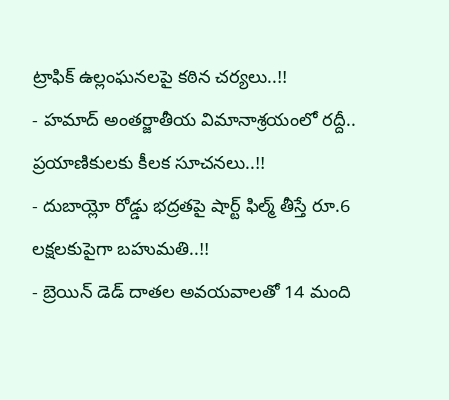ట్రాఫిక్ ఉల్లంఘనలపై కఠిన చర్యలు..!!
- హమాద్ అంతర్జాతీయ విమానాశ్రయంలో రద్దీ.. ప్రయాణికులకు కీలక సూచనలు..!!
- దుబాయ్లో రోడ్డు భద్రతపై షార్ట్ ఫిల్మ్ తీస్తే రూ.6 లక్షలకుపైగా బహుమతి..!!
- బ్రెయిన్ డెడ్ దాతల అవయవాలతో 14 మంది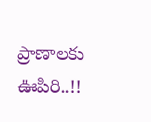ప్రాణాలకు ఊపిరి..!!